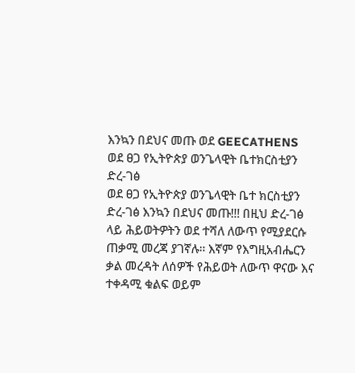እንኳን በደህና መጡ ወደ GEECATHENS ወደ ፀጋ የኢትዮጵያ ወንጌላዊት ቤተክርስቲያን ድረ-ገፅ
ወደ ፀጋ የኢትዮጵያ ወንጌላዊት ቤተ ክርስቲያን ድረ-ገፅ እንኳን በደህና መጡ!!! በዚህ ድረ-ገፅ ላይ ሕይወትዎትን ወደ ተሻለ ለውጥ የሚያደርሱ ጠቃሚ መረጃ ያገኛሉ። እኛም የእግዚአብሔርን ቃል መረዳት ለሰዎች የሕይወት ለውጥ ዋናው እና ተቀዳሚ ቁልፍ ወይም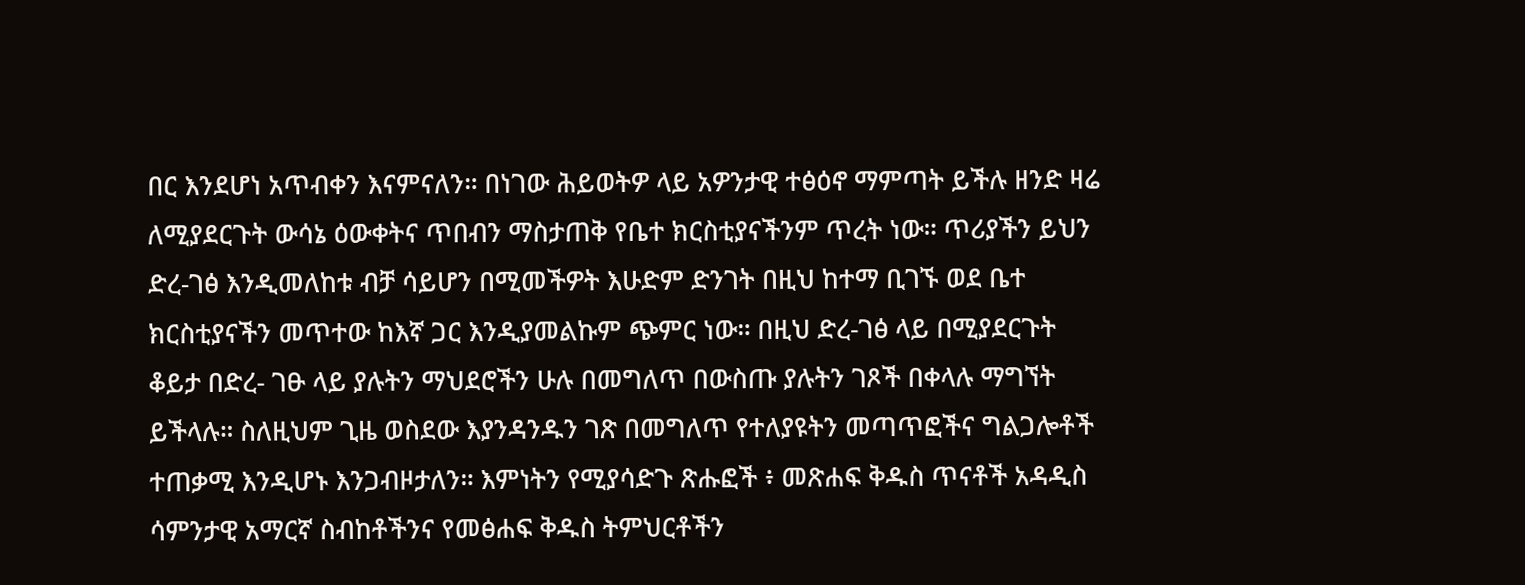በር እንደሆነ አጥብቀን እናምናለን። በነገው ሕይወትዎ ላይ አዎንታዊ ተፅዕኖ ማምጣት ይችሉ ዘንድ ዛሬ ለሚያደርጉት ውሳኔ ዕውቀትና ጥበብን ማስታጠቅ የቤተ ክርስቲያናችንም ጥረት ነው። ጥሪያችን ይህን ድረ-ገፅ እንዲመለከቱ ብቻ ሳይሆን በሚመችዎት እሁድም ድንገት በዚህ ከተማ ቢገኙ ወደ ቤተ ክርስቲያናችን መጥተው ከእኛ ጋር እንዲያመልኩም ጭምር ነው። በዚህ ድረ-ገፅ ላይ በሚያደርጉት ቆይታ በድረ- ገፁ ላይ ያሉትን ማህደሮችን ሁሉ በመግለጥ በውስጡ ያሉትን ገጾች በቀላሉ ማግኘት ይችላሉ። ስለዚህም ጊዜ ወስደው እያንዳንዱን ገጽ በመግለጥ የተለያዩትን መጣጥፎችና ግልጋሎቶች ተጠቃሚ እንዲሆኑ እንጋብዞታለን። እምነትን የሚያሳድጉ ጽሑፎች ፥ መጽሐፍ ቅዱስ ጥናቶች አዳዲስ ሳምንታዊ አማርኛ ስብከቶችንና የመፅሐፍ ቅዱስ ትምህርቶችን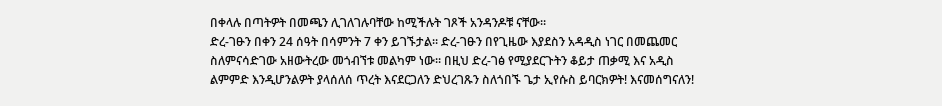በቀላሉ በጣትዎት በመጫን ሊገለገሉባቸው ከሚችሉት ገጾች አንዳንዶቹ ናቸው።
ድረ-ገፁን በቀን 24 ሰዓት በሳምንት 7 ቀን ይገኙታል። ድረ-ገፁን በየጊዜው እያደስን አዳዲስ ነገር በመጨመር ስለምናሳድገው አዘውትረው መጎብኘቱ መልካም ነው። በዚህ ድረ-ገፅ የሚያደርጉትን ቆይታ ጠቃሚ እና አዲስ ልምምድ እንዲሆንልዎት ያላሰለሰ ጥረት እናደርጋለን ድህረገጹን ስለጎበኙ ጌታ ኢየሱስ ይባርክዎት! እናመሰግናለን!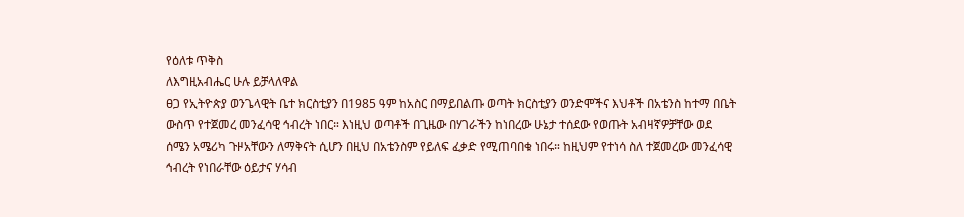የዕለቱ ጥቅስ
ለእግዚአብሔር ሁሉ ይቻላለዋል
ፀጋ የኢትዮጵያ ወንጌላዊት ቤተ ክርስቲያን በ1985 ዓም ከአስር በማይበልጡ ወጣት ክርስቲያን ወንድሞችና እህቶች በአቴንስ ከተማ በቤት ውስጥ የተጀመረ መንፈሳዊ ኅብረት ነበር። እነዚህ ወጣቶች በጊዜው በሃገራችን ከነበረው ሁኔታ ተሰደው የወጡት አብዛኛዎቻቸው ወደ ሰሜን አሜሪካ ጉዞአቸውን ለማቅናት ሲሆን በዚህ በአቴንስም የይለፍ ፈቃድ የሚጠባበቁ ነበሩ። ከዚህም የተነሳ ስለ ተጀመረው መንፈሳዊ ኅብረት የነበራቸው ዕይታና ሃሳብ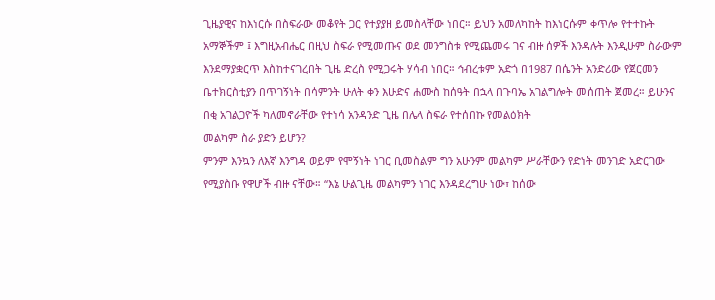ጊዜያዊና ከእነርሱ በስፍራው መቆየት ጋር የተያያዘ ይመስላቸው ነበር። ይህን አመለካከት ከእነርሱም ቀጥሎ የተተኩት አማኞችም ፤ እግዚአብሔር በዚህ ስፍራ የሚመጡና ወደ መንግስቱ የሚጨመሩ ገና ብዙ ሰዎች እንዳሉት እንዲሁም ስራውም እንደማያቋርጥ እስከተናገረበት ጊዜ ድረስ የሚጋሩት ሃሳብ ነበር። ኅብረቱም አድጎ በ1987 በሴንት አንድሪው የጀርመን ቤተክርስቲያን በጥገኝነት በሳምንት ሁለት ቀን እሁድና ሐሙስ ከሰዓት በኋላ በጉባኤ አገልግሎት መሰጠት ጀመረ። ይሁንና በቂ አገልጋዮች ካለመኖራቸው የተነሳ አንዳንድ ጊዜ በሌላ ስፍራ የተሰበኩ የመልዕክት
መልካም ስራ ያድን ይሆን?
ምንም እንኳን ለእኛ እንግዳ ወይም የሞኝነት ነገር ቢመስልም ግን አሁንም መልካም ሥራቸውን የድነት መንገድ አድርገው የሚያስቡ የዋሆች ብዙ ናቸው። “እኔ ሁልጊዜ መልካምን ነገር እንዳደረግሁ ነው፣ ከሰው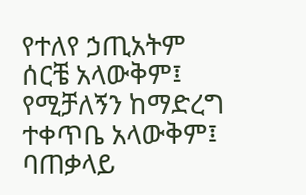የተለየ ኃጢአትም ሰርቼ አላውቅም፤ የሚቻለኝን ከማድረግ ተቀጥቤ አላውቅም፤ ባጠቃላይ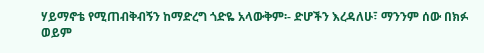ሃይማኖቴ የሚጠብቅብኝን ከማድረግ ጎድዬ አላውቅም፡- ድሆችን እረዳለሁ፣ ማንንም ሰው በክፉ ወይም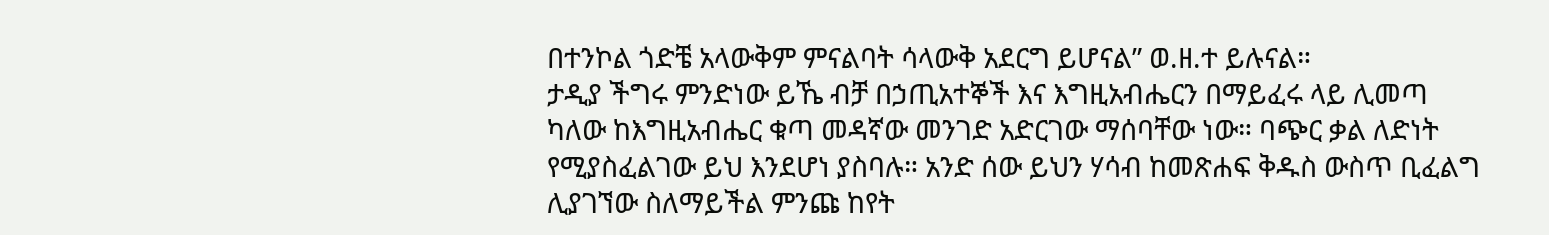በተንኮል ጎድቼ አላውቅም ምናልባት ሳላውቅ አደርግ ይሆናል” ወ.ዘ.ተ ይሉናል።
ታዲያ ችግሩ ምንድነው ይኼ ብቻ በኃጢአተኞች እና እግዚአብሔርን በማይፈሩ ላይ ሊመጣ ካለው ከእግዚአብሔር ቁጣ መዳኛው መንገድ አድርገው ማሰባቸው ነው። ባጭር ቃል ለድነት የሚያስፈልገው ይህ እንደሆነ ያስባሉ። አንድ ሰው ይህን ሃሳብ ከመጽሐፍ ቅዱስ ውስጥ ቢፈልግ ሊያገኘው ስለማይችል ምንጩ ከየት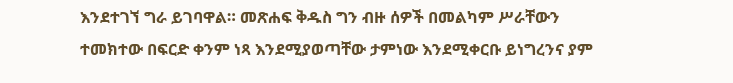እንደተገኘ ግራ ይገባዋል። መጽሐፍ ቅዱስ ግን ብዙ ሰዎች በመልካም ሥራቸውን ተመክተው በፍርድ ቀንም ነጻ እንደሚያወጣቸው ታምነው እንደሚቀርቡ ይነግረንና ያም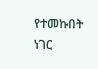የተመኩበት ነገር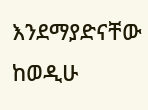እንደማያድናቸው ከወዲሁ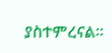ያስተምረናል።